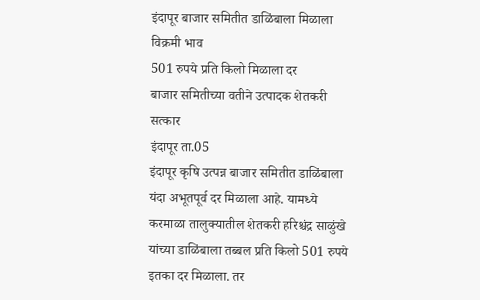इंदापूर बाजार समितीत डाळिंबाला मिळाला विक्रमी भाव
501 रुपये प्रति किलो मिळाला दर
बाजार समितीच्या वतीने उत्पादक शेतकरी सत्कार
इंदापूर ता.05
इंदापूर कृषि उत्पन्न बाजार समितीत डाळिंबाला यंदा अभूतपूर्व दर मिळाला आहे. यामध्ये करमाळा तालुक्यातील शेतकरी हरिश्चंद्र साळुंखे यांच्या डाळिंबाला तब्बल प्रति किलो 501 रुपये इतका दर मिळाला. तर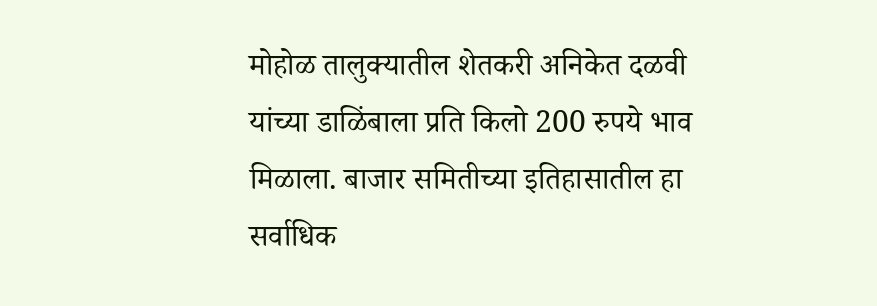मोहोळ तालुक्यातील शेतकरी अनिकेत दळवी यांच्या डाळिंबाला प्रति किलो 200 रुपये भाव मिळाला. बाजार समितीच्या इतिहासातील हा सर्वाधिक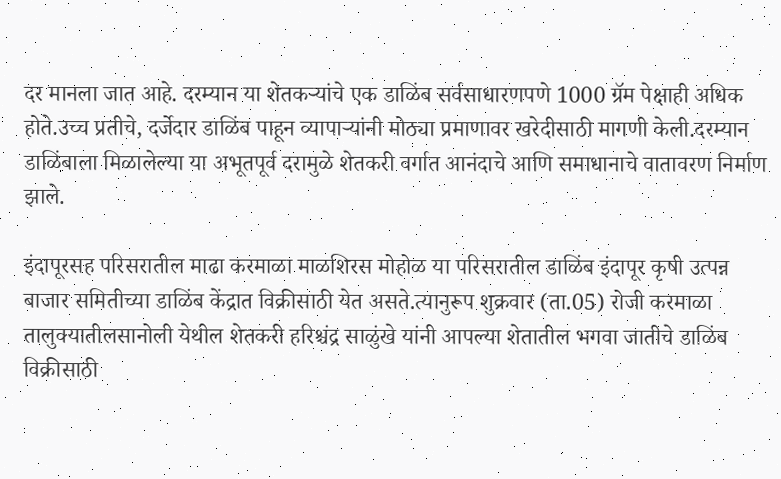दर मानला जात आहे. दरम्यान या शेतकऱ्यांचे एक डाळिंब सर्वसाधारणपणे 1000 ग्रॅम पेक्षाही अधिक होते.उच्च प्रतीचे, दर्जेदार डाळिंब पाहून व्यापाऱ्यांनी मोठ्या प्रमाणावर खरेदीसाठी मागणी केली.दरम्यान डाळिंबाला मिळालेल्या या अभूतपूर्व दरामुळे शेतकरी वर्गात आनंदाचे आणि समाधानाचे वातावरण निर्माण झाले.

इंदापूरसह परिसरातील माढा करमाळा माळशिरस मोहोळ या परिसरातील डाळिंब इंदापूर कृषी उत्पन्न बाजार समितीच्या डाळिंब केंद्रात विक्रीसाठी येत असते.त्यानुरूप शुक्रवार (ता.05) रोजी करमाळा तालुक्यातीलसानोली येथील शेतकरी हरिश्चंद्र साळुंखे यांनी आपल्या शेतातील भगवा जातीचे डाळिंब विक्रीसाठी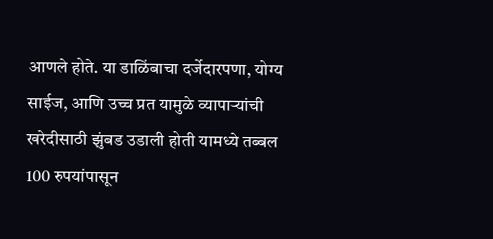आणले होते. या डाळिंबाचा दर्जेदारपणा, योग्य साईज, आणि उच्च प्रत यामुळे व्यापाऱ्यांची खरेदीसाठी झुंबड उडाली होती यामध्ये तब्बल 100 रुपयांपासून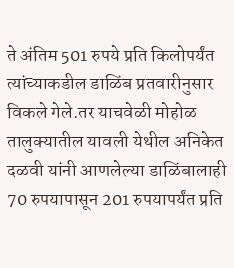ते अंतिम 501 रुपये प्रति किलोपर्यंत त्यांच्याकडील डाळिंब प्रतवारीनुसार विकले गेले.तर याचवेळी मोहोळ तालुक्यातील यावली येथील अनिकेत दळवी यांनी आणलेल्या डाळिंबालाही 70 रुपयापासून 201 रुपयापर्यंत प्रति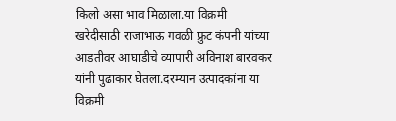किलो असा भाव मिळाला.या विक्रमी खरेदीसाठी राजाभाऊ गवळी फ्रुट कंपनी यांच्या आडतीवर आघाडीचे व्यापारी अविनाश बारवकर यांनी पुढाकार घेतला.दरम्यान उत्पादकांना या विक्रमी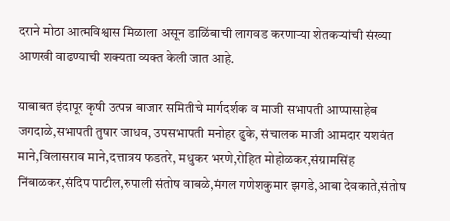दराने मोठा आत्मविश्वास मिळाला असून डाळिंबाची लागवड करणाऱ्या शेतकऱ्यांची संख्या आणखी वाढण्याची शक्यता व्यक्त केली जात आहे.

याबाबत इंदापूर कृषी उत्पन्न बाजार समितीचे मार्गदर्शक व माजी सभापती आप्पासाहेब जगदाळे,सभापती तुषार जाधव, उपसभापती मनोहर ढुके, संचालक माजी आमदार यशवंत माने,विलासराव माने,दत्तात्रय फडतरे, मधुकर भरणे,रोहित मोहोळकर,संग्रामसिंह निंबाळकर,संदिप पाटील,रुपाली संतोष वाबळे,मंगल गणेशकुमार झगडे,आबा देवकाते,संतोष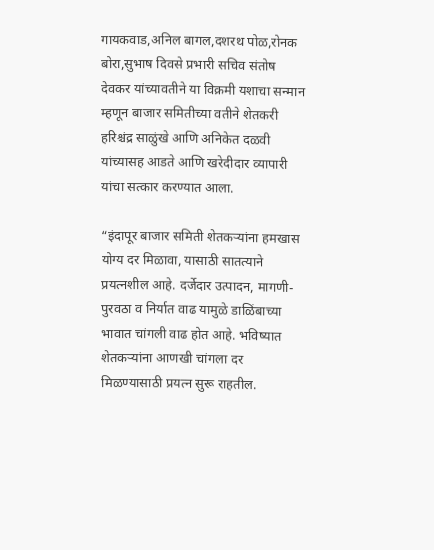गायकवाड,अनिल बागल,दशरथ पोळ,रोनक बोरा,सुभाष दिवसे प्रभारी सचिव संतोष देवकर यांच्यावतीने या विक्रमी यशाचा सन्मान म्हणून बाजार समितीच्या वतीने शेतकरी हरिश्चंद्र साळुंखे आणि अनिकेत दळवी यांच्यासह आडते आणि खरेदीदार व्यापारी यांचा सत्कार करण्यात आला.

“इंदापूर बाजार समिती शेतकऱ्यांना हमखास योग्य दर मिळावा, यासाठी सातत्याने प्रयत्नशील आहे. दर्जेदार उत्पादन, मागणी-पुरवठा व निर्यात वाढ यामुळे डाळिंबाच्या भावात चांगली वाढ होत आहे. भविष्यात शेतकऱ्यांना आणखी चांगला दर मिळण्यासाठी प्रयत्न सुरू राहतील.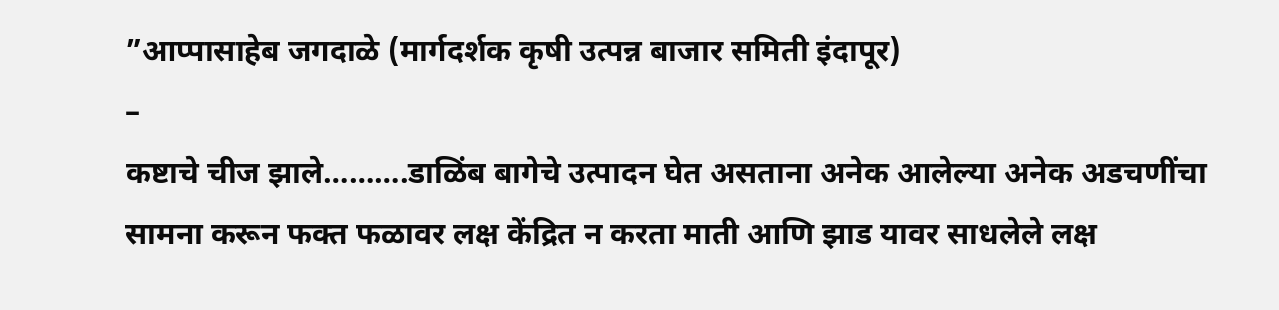”आप्पासाहेब जगदाळे (मार्गदर्शक कृषी उत्पन्न बाजार समिती इंदापूर)
–
कष्टाचे चीज झाले……….डाळिंब बागेचे उत्पादन घेत असताना अनेक आलेल्या अनेक अडचणींचा सामना करून फक्त फळावर लक्ष केंद्रित न करता माती आणि झाड यावर साधलेले लक्ष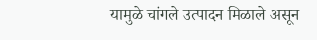यामुळे चांगले उत्पादन मिळाले असून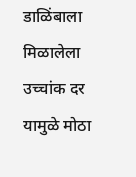डाळिंबाला मिळालेला उच्चांक दर यामुळे मोठा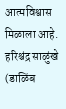आत्मविश्वास मिळाला आहे. हरिश्चंद्र साळुंखे (डाळिंब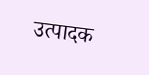उत्पादक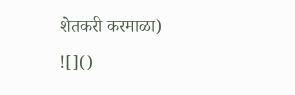शेतकरी करमाळा)
![]()